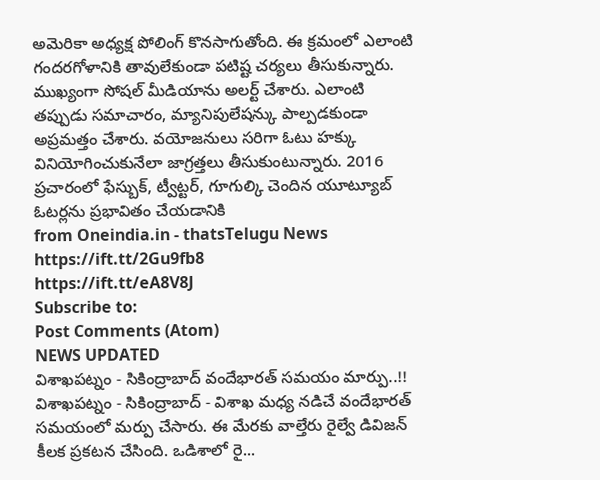అమెరికా అధ్యక్ష పోలింగ్ కొనసాగుతోంది. ఈ క్రమంలో ఎలాంటి గందరగోళానికి తావులేకుండా పటిష్ట చర్యలు తీసుకున్నారు. ముఖ్యంగా సోషల్ మీడియాను అలర్ట్ చేశారు. ఎలాంటి తప్పుడు సమాచారం, మ్యానిపులేషన్కు పాల్పడకుండా అప్రమత్తం చేశారు. వయోజనులు సరిగా ఓటు హక్కు వినియోగించుకునేలా జాగ్రత్తలు తీసుకుంటున్నారు. 2016 ప్రచారంలో ఫేస్బుక్, ట్వీట్టర్, గూగుల్కి చెందిన యూట్యూబ్ ఓటర్లను ప్రభావితం చేయడానికి
from Oneindia.in - thatsTelugu News https://ift.tt/2Gu9fb8
https://ift.tt/eA8V8J
Subscribe to:
Post Comments (Atom)
NEWS UPDATED
విశాఖపట్నం - సికింద్రాబాద్ వందేభారత్ సమయం మార్పు..!!
విశాఖపట్నం - సికింద్రాబాద్ - విశాఖ మధ్య నడిచే వందేభారత్ సమయంలో మర్పు చేసారు. ఈ మేరకు వాల్తేరు రైల్వే డివిజన్ కీలక ప్రకటన చేసింది. ఒడిశాలో రై...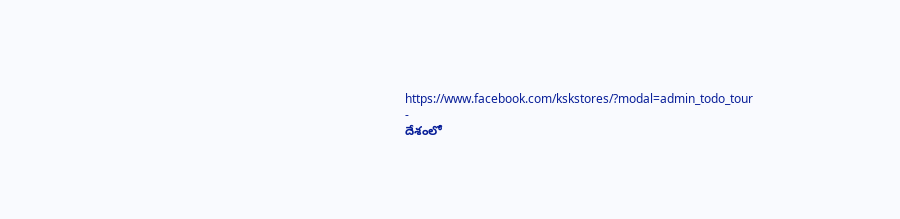https://www.facebook.com/kskstores/?modal=admin_todo_tour
-
దేశంలో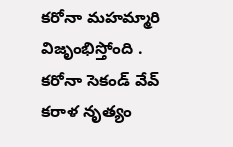కరోనా మహమ్మారి విజృంభిస్తోంది . కరోనా సెకండ్ వేవ్ కరాళ నృత్యం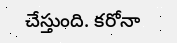చేస్తుంది. కరోనా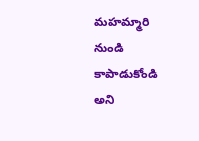మహమ్మారి నుండి కాపాడుకోండి అని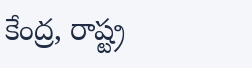కేంద్ర, రాష్ట్ర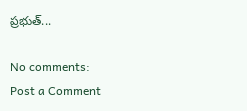ప్రభుత్...

No comments:
Post a Comment